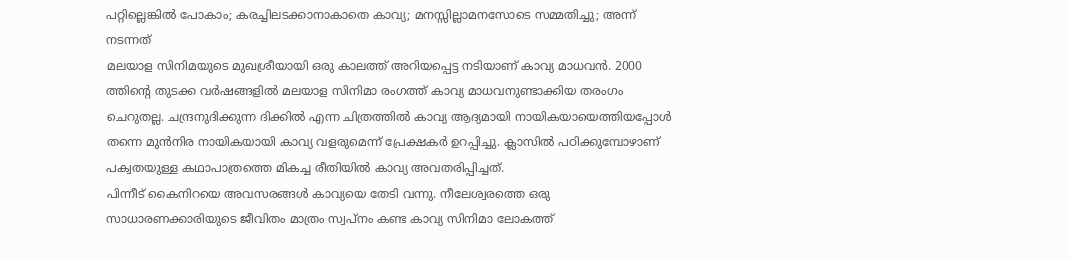പറ്റില്ലെങ്കിൽ പോകാം; കരച്ചിലടക്കാനാകാതെ കാവ്യ; മനസ്സില്ലാമനസോടെ സമ്മതിച്ചു; അന്ന് നടന്നത്
മലയാള സിനിമയുടെ മുഖശ്രീയായി ഒരു കാലത്ത് അറിയപ്പെട്ട നടിയാണ് കാവ്യ മാധവൻ. 2000 ത്തിന്റെ തുടക്ക വർഷങ്ങളിൽ മലയാള സിനിമാ രംഗത്ത് കാവ്യ മാധവനുണ്ടാക്കിയ തരംഗം ചെറുതല്ല. ചന്ദ്രനുദിക്കുന്ന ദിക്കിൽ എന്ന ചിത്രത്തിൽ കാവ്യ ആദ്യമായി നായികയായെത്തിയപ്പോൾ തന്നെ മുൻനിര നായികയായി കാവ്യ വളരുമെന്ന് പ്രേക്ഷകർ ഉറപ്പിച്ചു. ക്ലാസിൽ പഠിക്കുമ്പോഴാണ് പക്വതയുള്ള കഥാപാത്രത്തെ മികച്ച രീതിയിൽ കാവ്യ അവതരിപ്പിച്ചത്.
പിന്നീട് കൈനിറയെ അവസരങ്ങൾ കാവ്യയെ തേടി വന്നു. നീലേശ്വരത്തെ ഒരു സാധാരണക്കാരിയുടെ ജീവിതം മാത്രം സ്വപ്നം കണ്ട കാവ്യ സിനിമാ ലോകത്ത്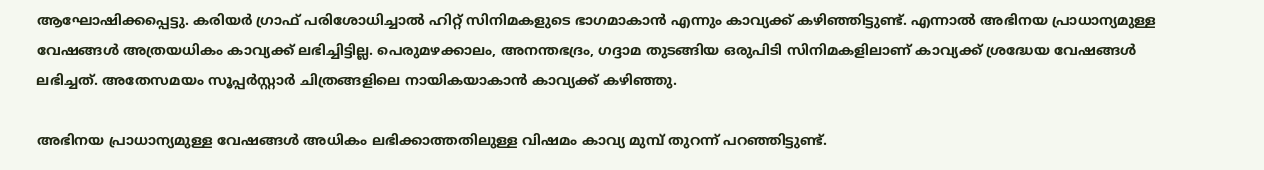ആഘോഷിക്കപ്പെട്ടു. കരിയർ ഗ്രാഫ് പരിശോധിച്ചാൽ ഹിറ്റ് സിനിമകളുടെ ഭാഗമാകാൻ എന്നും കാവ്യക്ക് കഴിഞ്ഞിട്ടുണ്ട്. എന്നാൽ അഭിനയ പ്രാധാന്യമുള്ള വേഷങ്ങൾ അത്രയധികം കാവ്യക്ക് ലഭിച്ചിട്ടില്ല. പെരുമഴക്കാലം, അനന്തഭദ്രം, ഗദ്ദാമ തുടങ്ങിയ ഒരുപിടി സിനിമകളിലാണ് കാവ്യക്ക് ശ്രദ്ധേയ വേഷങ്ങൾ ലഭിച്ചത്. അതേസമയം സൂപ്പർസ്റ്റാർ ചിത്രങ്ങളിലെ നായികയാകാൻ കാവ്യക്ക് കഴിഞ്ഞു.

അഭിനയ പ്രാധാന്യമുള്ള വേഷങ്ങൾ അധികം ലഭിക്കാത്തതിലുള്ള വിഷമം കാവ്യ മുമ്പ് തുറന്ന് പറഞ്ഞിട്ടുണ്ട്.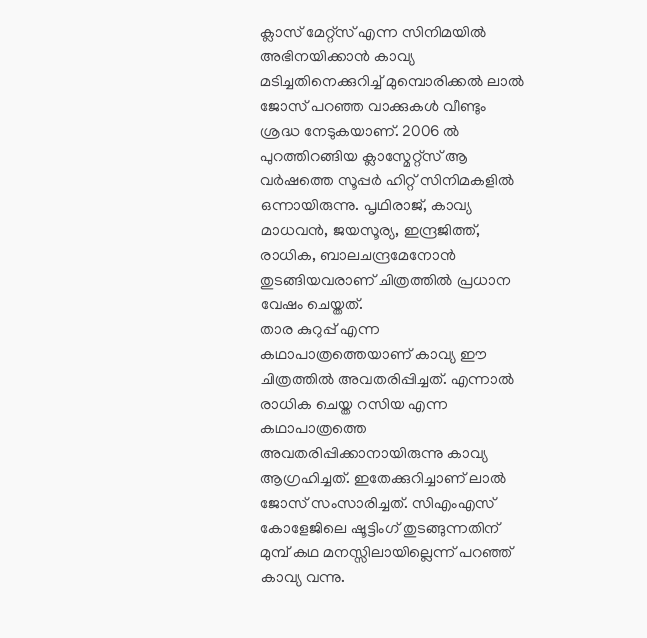ക്ലാസ് മേറ്റ്സ് എന്ന സിനിമയിൽ അഭിനയിക്കാൻ കാവ്യ മടിച്ചതിനെക്കുറിച്ച് മുമ്പൊരിക്കൽ ലാൽ ജോസ് പറഞ്ഞ വാക്കുകൾ വീണ്ടും ശ്രദ്ധ നേടുകയാണ്. 2006 ൽ പുറത്തിറങ്ങിയ ക്ലാസ്മേറ്റ്സ് ആ വർഷത്തെ സൂപ്പർ ഹിറ്റ് സിനിമകളിൽ ഒന്നായിരുന്നു. പൃഥിരാജ്, കാവ്യ മാധവൻ, ജയസൂര്യ, ഇന്ദ്രജിത്ത്, രാധിക, ബാലചന്ദ്രമേനോൻ തുടങ്ങിയവരാണ് ചിത്രത്തിൽ പ്രധാന വേഷം ചെയ്തത്.
താര കുറുപ്പ് എന്ന കഥാപാത്രത്തെയാണ് കാവ്യ ഈ ചിത്രത്തിൽ അവതരിപ്പിച്ചത്. എന്നാൽ രാധിക ചെയ്ത റസിയ എന്ന കഥാപാത്രത്തെ അവതരിപ്പിക്കാനായിരുന്നു കാവ്യ ആഗ്രഹിച്ചത്. ഇതേക്കുറിച്ചാണ് ലാൽ ജോസ് സംസാരിച്ചത്. സിഎംഎസ് കോളേജിലെ ഷൂട്ടിംഗ് തുടങ്ങുന്നതിന് മുമ്പ് കഥ മനസ്സിലായില്ലെന്ന് പറഞ്ഞ് കാവ്യ വന്നു.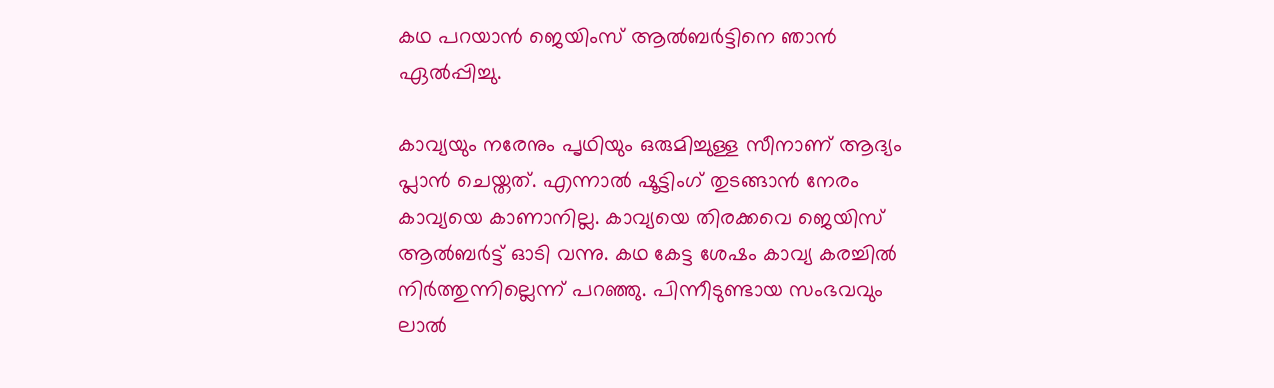കഥ പറയാൻ ജെയിംസ് ആൽബർട്ടിനെ ഞാൻ ഏൽപ്പിച്ചു.

കാവ്യയും നരേനും പൃഥിയും ഒരുമിച്ചുള്ള സീനാണ് ആദ്യം പ്ലാൻ ചെയ്തത്. എന്നാൽ ഷൂട്ടിംഗ് തുടങ്ങാൻ നേരം കാവ്യയെ കാണാനില്ല. കാവ്യയെ തിരക്കവെ ജെയിസ് ആൽബർട്ട് ഓടി വന്നു. കഥ കേട്ട ശേഷം കാവ്യ കരച്ചിൽ നിർത്തുന്നില്ലെന്ന് പറഞ്ഞു. പിന്നീടുണ്ടായ സംഭവവും ലാൽ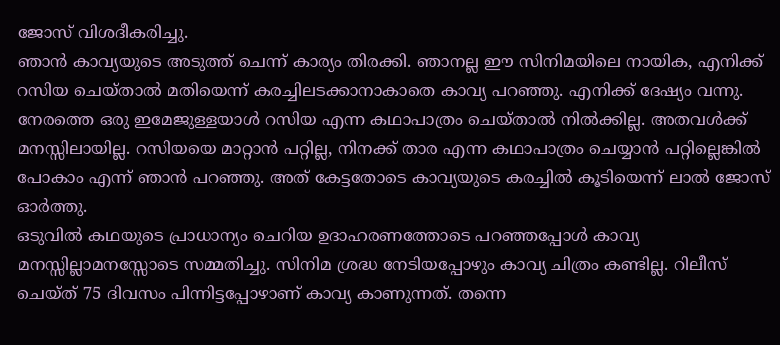ജോസ് വിശദീകരിച്ചു.
ഞാൻ കാവ്യയുടെ അടുത്ത് ചെന്ന് കാര്യം തിരക്കി. ഞാനല്ല ഈ സിനിമയിലെ നായിക, എനിക്ക് റസിയ ചെയ്താൽ മതിയെന്ന് കരച്ചിലടക്കാനാകാതെ കാവ്യ പറഞ്ഞു. എനിക്ക് ദേഷ്യം വന്നു. നേരത്തെ ഒരു ഇമേജുള്ളയാൾ റസിയ എന്ന കഥാപാത്രം ചെയ്താൽ നിൽക്കില്ല. അതവൾക്ക് മനസ്സിലായില്ല. റസിയയെ മാറ്റാൻ പറ്റില്ല, നിനക്ക് താര എന്ന കഥാപാത്രം ചെയ്യാൻ പറ്റില്ലെങ്കിൽ പോകാം എന്ന് ഞാൻ പറഞ്ഞു. അത് കേട്ടതോടെ കാവ്യയുടെ കരച്ചിൽ കൂടിയെന്ന് ലാൽ ജോസ് ഓർത്തു.
ഒടുവിൽ കഥയുടെ പ്രാധാന്യം ചെറിയ ഉദാഹരണത്തോടെ പറഞ്ഞപ്പോൾ കാവ്യ മനസ്സില്ലാമനസ്സോടെ സമ്മതിച്ചു. സിനിമ ശ്രദ്ധ നേടിയപ്പോഴും കാവ്യ ചിത്രം കണ്ടില്ല. റിലീസ് ചെയ്ത് 75 ദിവസം പിന്നിട്ടപ്പോഴാണ് കാവ്യ കാണുന്നത്. തന്നെ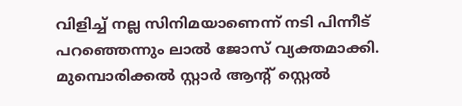വിളിച്ച് നല്ല സിനിമയാണെന്ന് നടി പിന്നീട് പറഞ്ഞെന്നും ലാൽ ജോസ് വ്യക്തമാക്കി. മുമ്പൊരിക്കൽ സ്റ്റാർ ആന്റ് സ്റ്റെൽ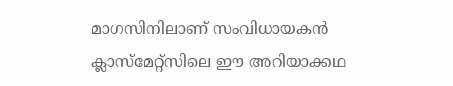മാഗസിനിലാണ് സംവിധായകൻ ക്ലാസ്മേറ്റ്സിലെ ഈ അറിയാക്കഥ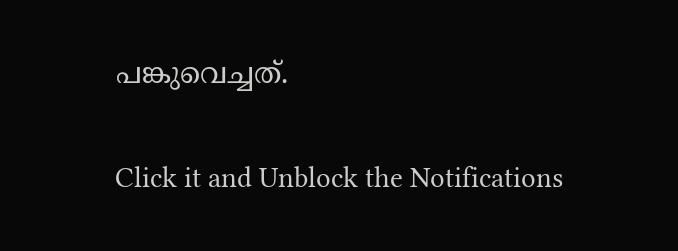പങ്കുവെച്ചത്.


Click it and Unblock the Notifications